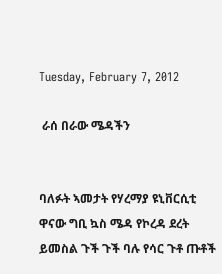Tuesday, February 7, 2012

 ራሰ በራው ሜዳችን


ባለፉት ኣመታት የሃረማያ ዩኒቨርሲቲ ዋናው ግቢ ኳስ ሜዳ የኮረዳ ደረት ይመስል ጉች ጉች ባሉ የሳር ጉቶ ጡቶች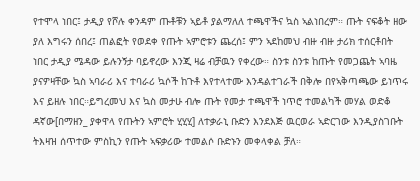የተሞላ ነበር፤ ታዲያ የሾሉ ቀንዳም ጡቶቹን ኣይቶ ያልማለለ ተጫዋችና ኳስ ኣልነበረም። ጡት ናፍቆት ዘው ያለ እግሩን ሰበረ፤ ጠልፎት የወደቀ የጡት ኣምሮቱን ጨረሰ፤ ምን ኣደከመህ ብዙ ብዙ ታሪክ ተሰርቶበት ነበር ታዲያ ሜዳው ይሉንኝታ ባይኖረው እንጂ ዛሬ ብቻዉን የቀረው። ስንቱ ስንቱ ከጡት የመጋጨት ኣባዜ ያናዎዛቸው ኳስ ኣባራሪ እና ተባራሪ ኳሶች ከጉቶ እየተላተሙ እንዳልተገራች በቅሎ በየኣቅጣጫው ይነጥሩ እና ይዘሉ ነበር።ይግረመህ እና ኳስ መታሁ ብሎ ጡት የመታ ተጫዋች ነጥሮ ተመልካች መሃል ወድቆ ዳኛው[በማዘን_ ያቀዋላ የጡትን ኣምሮት ሂሂሂ] ለተቃራኒ ቡድን እንደእጅ ዉርወራ ኣድርገው እንዲያስገቡት ትእዛዝ ሰጥተው ምስኪን የጡት ኣፍቃሪው ተመልሶ ቡድኑን መቀላቀል ቻለ።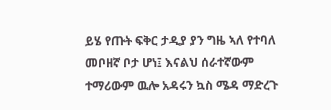ይሄ የጡት ፍቅር ታዲያ ያን ግዜ ኣለ የተባለ መቦዘኛ ቦታ ሆነ፤ እናልህ ሰራተኛውም ተማሪውም ዉሎ አዳሩን ኳስ ሜዳ ማድረጉ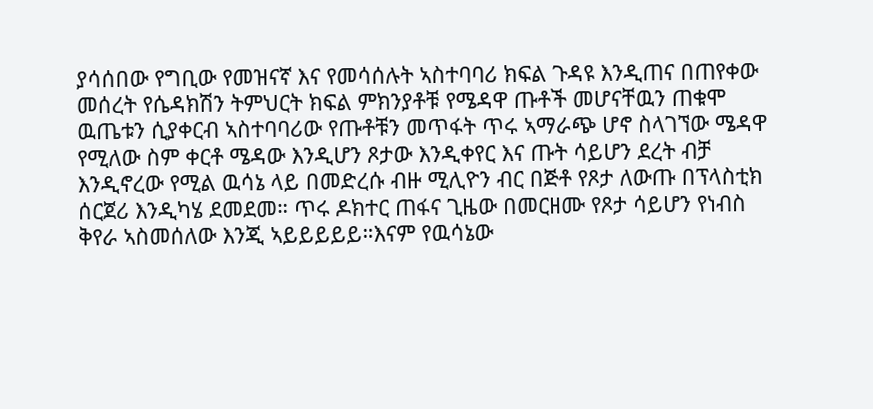ያሳሰበው የግቢው የመዝናኛ እና የመሳሰሉት ኣስተባባሪ ክፍል ጉዳዩ እንዲጠና በጠየቀው መሰረት የሴዳክሽን ትምህርት ክፍል ምክንያቶቹ የሜዳዋ ጡቶች መሆናቸዉን ጠቁሞ ዉጤቱን ሲያቀርብ ኣስተባባሪው የጡቶቹን መጥፋት ጥሩ ኣማራጭ ሆኖ ስላገኘው ሜዳዋ የሚለው ስም ቀርቶ ሜዳው እንዲሆን ጾታው እንዲቀየር እና ጡት ሳይሆን ደረት ብቻ እንዲኖረው የሚል ዉሳኔ ላይ በመድረሱ ብዙ ሚሊዮን ብር በጅቶ የጾታ ለውጡ በፕላስቲክ ሰርጀሪ እንዲካሄ ደመደመ። ጥሩ ዶክተር ጠፋና ጊዜው በመርዘሙ የጾታ ሳይሆን የነብስ ቅየራ ኣስመሰለው እንጂ ኣይይይይይ።እናም የዉሳኔው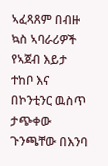ኣፈጻጸም በብዙ ኳስ ኣባራሪዎች የኣጀብ እይታ ተከቦ እና በኮንቲንር ዉስጥ ታጭቀው ጉንጫቸው በእንባ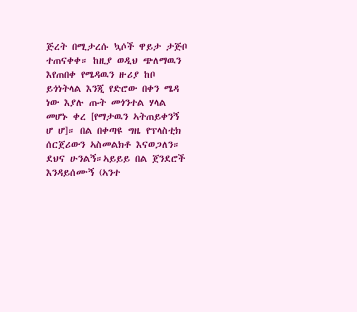ጅረት በሚታረሱ ኳሶች ዋይታ ታጅቦ ተጠናቀቀ። ከዚያ ወዲህ ጭለማዉን እየጠበቀ የሜዳዉን ዙሪያ ከቦ ይጎነትላል እንጂ የድሮው በቀን ሜዳ ነው እያሉ ጡት መጎንተል ሃላል መሆኑ ቀረ [የማታዉን ኣትጠይቀንኝ ሆ ሆ]። በል በቀጣዩ ግዜ የፕላስቲክ ሰርጀሪውን ኣስመልክቶ እናወጋለን። ደህና ሁንልኝ።ኣይይይ በል ጀንደሮች እንዳይሰሙኝ (ኣንተ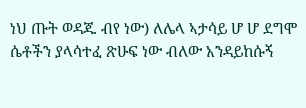ነህ ጡት ወዳጁ ብየ ነው) ለሌላ ኣታሳይ ሆ ሆ ደግሞ ሴቶችን ያላሳተፈ ጽሁፍ ነው ብለው አንዳይከሱኝ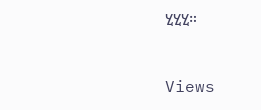ሂሂሂ።


Views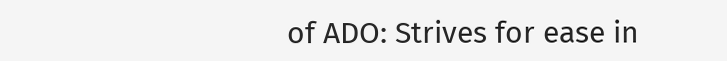of ADO: Strives for ease in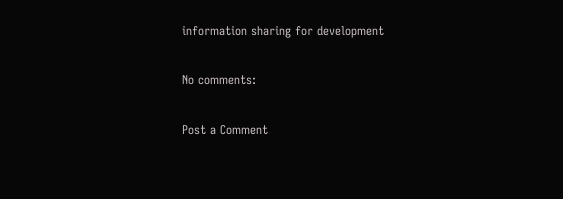information sharing for development

No comments:

Post a Comment